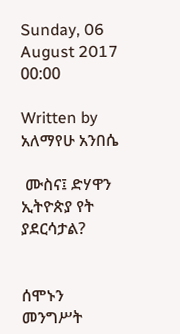Sunday, 06 August 2017 00:00

Written by  አለማየሁ አንበሴ

 ሙስና፤ ድሃዋን ኢትዮጵያ የት ያደርሳታል?


ሰሞኑን መንግሥት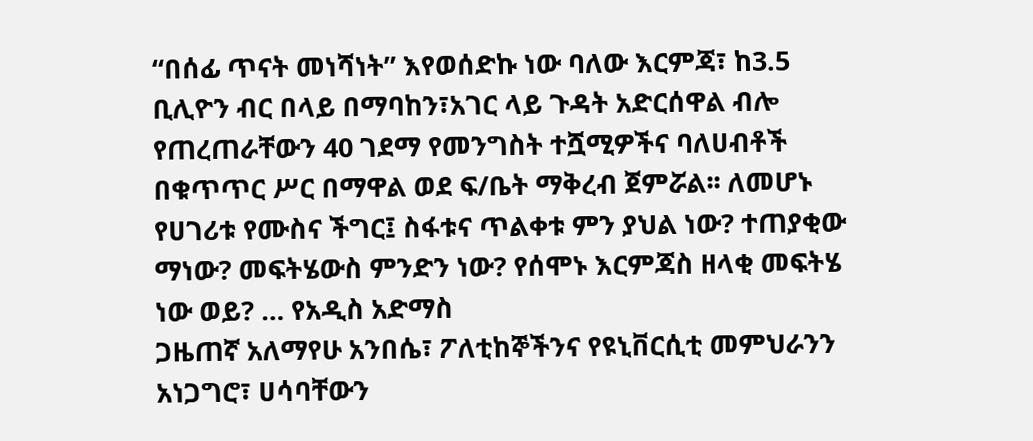“በሰፊ ጥናት መነሻነት” እየወሰድኩ ነው ባለው እርምጃ፣ ከ3.5 ቢሊዮን ብር በላይ በማባከን፣አገር ላይ ጉዳት አድርሰዋል ብሎ የጠረጠራቸውን 40 ገደማ የመንግስት ተሿሚዎችና ባለሀብቶች በቁጥጥር ሥር በማዋል ወደ ፍ/ቤት ማቅረብ ጀምሯል፡፡ ለመሆኑ የሀገሪቱ የሙስና ችግር፤ ስፋቱና ጥልቀቱ ምን ያህል ነው? ተጠያቂው ማነው? መፍትሄውስ ምንድን ነው? የሰሞኑ እርምጃስ ዘላቂ መፍትሄ ነው ወይ? … የአዲስ አድማስ
ጋዜጠኛ አለማየሁ አንበሴ፣ ፖለቲከኞችንና የዩኒቨርሲቲ መምህራንን አነጋግሮ፣ ሀሳባቸውን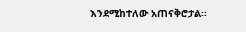እንደሚከተለው አጠናቅሮታል፡፡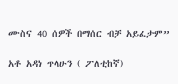ሙስና 40 ሰዎች በማሰር ብቻ አይፈታም”

አቶ አዳነ ጥላሁን ( ፖለቲከኛ)